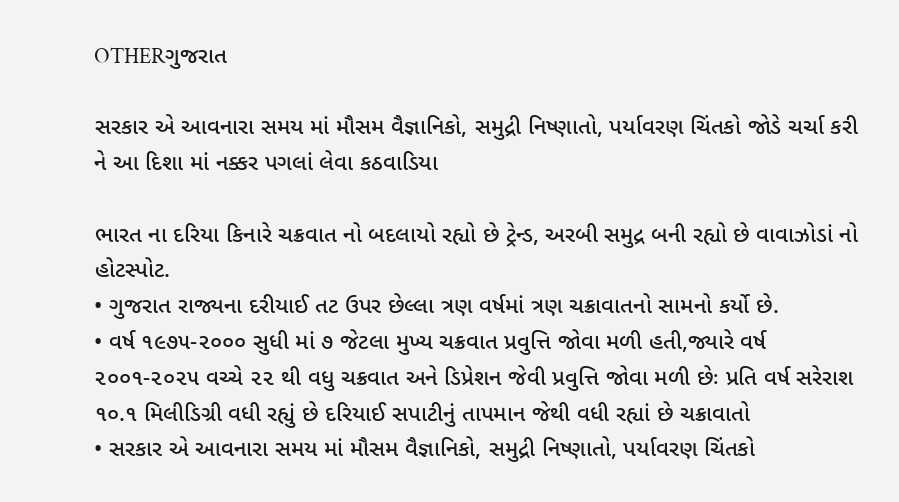OTHERગુજરાત

સરકાર એ આવનારા સમય માં મૌસમ વૈજ્ઞાનિકો, સમુદ્રી નિષ્ણાતો, પર્યાવરણ ચિંતકો જોડે ચર્ચા કરી ને આ દિશા માં નક્કર પગલાં લેવા કઠવાડિયા

ભારત ના દરિયા કિનારે ચક્રવાત નો બદલાયો રહ્યો છે ટ્રેન્ડ, અરબી સમુદ્ર બની રહ્યો છે વાવાઝોડાં નો હોટસ્પોટ.
• ગુજરાત રાજ્યના દરીયાઈ તટ ઉપર છેલ્લા ત્રણ વર્ષમાં ત્રણ ચક્રાવાતનો સામનો કર્યો છે.
• વર્ષ ૧૯૭૫-૨૦૦૦ સુધી માં ૭ જેટલા મુખ્ય ચક્રવાત પ્રવુત્તિ જોવા મળી હતી,જ્યારે વર્ષ ૨૦૦૧-૨૦૨૫ વચ્ચે ૨૨ થી વધુ ચક્રવાત અને ડિપ્રેશન જેવી પ્રવુત્તિ જોવા મળી છેઃ પ્રતિ વર્ષ સરેરાશ ૧૦.૧ મિલીડિગ્રી વધી રહ્યું છે દરિયાઈ સપાટીનું તાપમાન જેથી વધી રહ્યાં છે ચક્રાવાતો
• સરકાર એ આવનારા સમય માં મૌસમ વૈજ્ઞાનિકો, સમુદ્રી નિષ્ણાતો, પર્યાવરણ ચિંતકો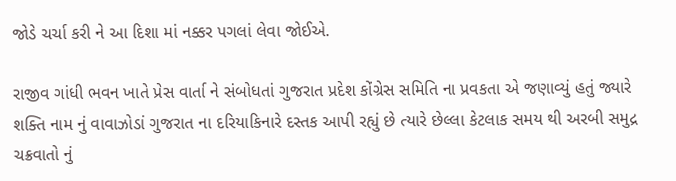જોડે ચર્ચા કરી ને આ દિશા માં નક્કર પગલાં લેવા જોઈએ.

રાજીવ ગાંધી ભવન ખાતે પ્રેસ વાર્તા ને સંબોધતાં ગુજરાત પ્રદેશ કોંગ્રેસ સમિતિ ના પ્રવકતા એ જણાવ્યું હતું જ્યારે શક્તિ નામ નું વાવાઝોડાં ગુજરાત ના દરિયાકિનારે દસ્તક આપી રહ્યું છે ત્યારે છેલ્લા કેટલાક સમય થી અરબી સમુદ્ર ચક્રવાતો નું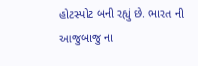હોટસ્પોટ બની રહ્યું છે. ભારત ની આજુબાજુ ના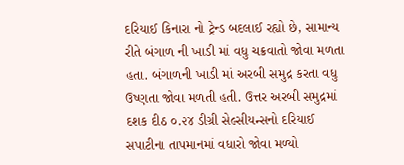દરિયાઈ કિનારા નો ટ્રેન્ડ બદલાઈ રહ્યો છે, સામાન્ય રીતે બંગાળ ની ખાડી માં વધુ ચક્રવાતો જોવા મળતા હતા. બંગાળની ખાડી માં અરબી સમુદ્ર કરતા વધુ ઉષ્ણતા જોવા મળતી હતી. ઉત્તર અરબી સમુદ્રમાં દશક દીઠ ૦.૨૪ ડીગ્રી સેલ્સીયન્સનો દરિયાઈ સપાટીના તાપમાનમાં વધારો જોવા મળ્યો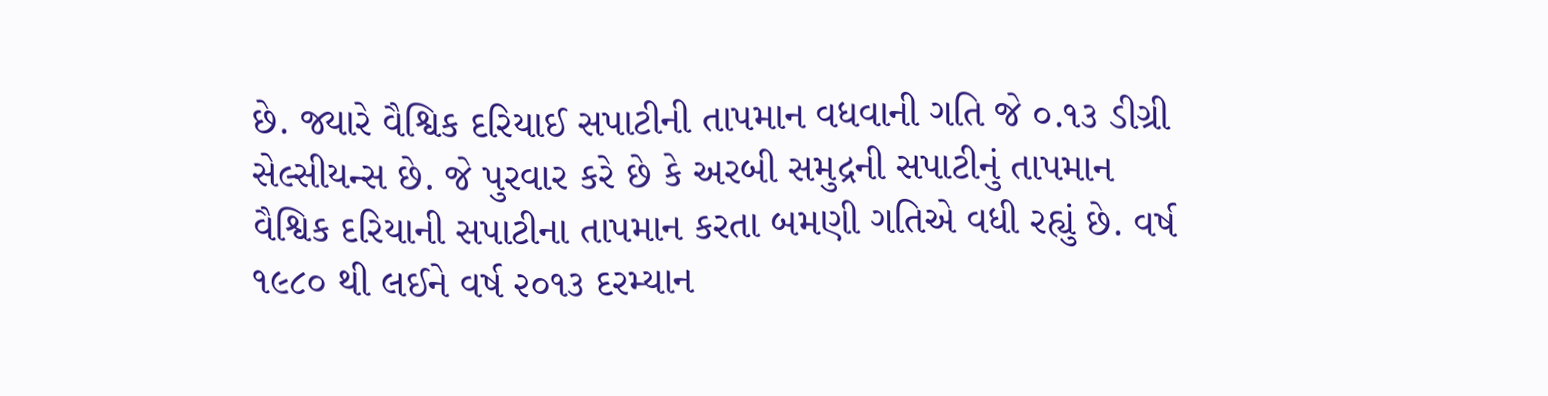છે. જ્યારે વૈશ્વિક દરિયાઈ સપાટીની તાપમાન વધવાની ગતિ જે ૦.૧૩ ડીગ્રી સેલ્સીયન્સ છે. જે પુરવાર કરે છે કે અરબી સમુદ્રની સપાટીનું તાપમાન વૈશ્વિક દરિયાની સપાટીના તાપમાન કરતા બમણી ગતિએ વધી રહ્યું છે. વર્ષ ૧૯૮૦ થી લઈને વર્ષ ૨૦૧૩ દરમ્યાન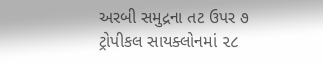અરબી સમુદ્રના તટ ઉપર ૭ ટ્રોપીકલ સાયક્લોનમાં ૨૮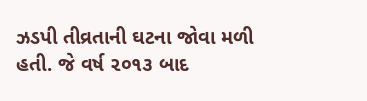ઝડપી તીવ્રતાની ઘટના જોવા મળી હતી. જે વર્ષ ૨૦૧૩ બાદ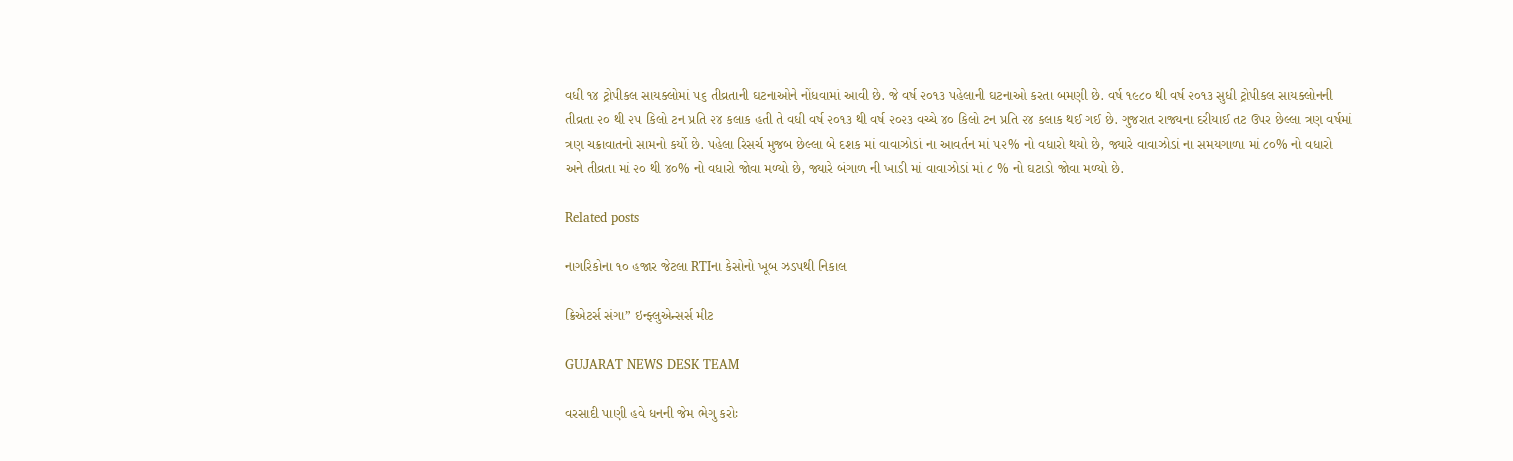વધી ૧૪ ટ્રોપીકલ સાયક્લોમાં ૫૬ તીવ્રતાની ઘટનાઓને નોંધવામાં આવી છે. જે વર્ષ ૨૦૧૩ પહેલાની ઘટનાઓ કરતા બમણી છે. વર્ષ ૧૯૮૦ થી વર્ષ ૨૦૧૩ સુધી ટ્રોપીકલ સાયક્લોનની તીવ્રતા ૨૦ થી ૨૫ કિલો ટન પ્રતિ ૨૪ કલાક હતી તે વધી વર્ષ ૨૦૧૩ થી વર્ષ ૨૦૨૩ વચ્ચે ૪૦ કિલો ટન પ્રતિ ૨૪ કલાક થઈ ગઈ છે. ગુજરાત રાજ્યના દરીયાઈ તટ ઉપર છેલ્લા ત્રણ વર્ષમાં ત્રણ ચક્રાવાતનો સામનો કર્યો છે. પહેલા રિસર્ચ મુજબ છેલ્લા બે દશક માં વાવાઝોડાં ના આવર્તન માં ૫૨% નો વધારો થયો છે, જ્યારે વાવાઝોડાં ના સમયગાળા માં ૮૦% નો વધારો અને તીવ્રતા માં ૨૦ થી ૪૦% નો વધારો જોવા મળ્યો છે, જ્યારે બંગાળ ની ખાડી માં વાવાઝોડાં માં ૮ % નો ઘટાડો જોવા મળ્યો છે.

Related posts

નાગરિકોના ૧૦ હજાર જેટલા RTIના કેસોનો ખૂબ ઝડપથી નિકાલ

ક્રિએટર્સ સંગા” ઇન્ફ્લુએન્સર્સ મીટ

GUJARAT NEWS DESK TEAM

વરસાદી પાણી હવે ધનની જેમ ભેગુ કરોઃ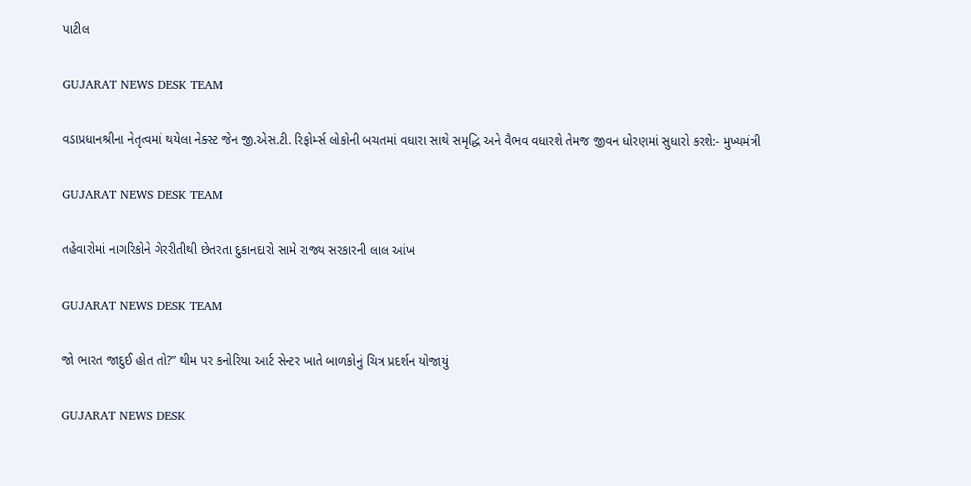પાટીલ

GUJARAT NEWS DESK TEAM

વડાપ્રધાનશ્રીના નેતૃત્વમાં થયેલા નેક્સ્ટ જેન જી.એસ.ટી. રિફોર્મ્સ લોકોની બચતમાં વધારા સાથે સમૃદ્ધિ અને વૈભવ વધારશે તેમજ જીવન ધોરણમાં સુધારો કરશે:- મુખ્યમંત્રી

GUJARAT NEWS DESK TEAM

તહેવારોમાં નાગરિકોને ગેરરીતીથી છેતરતા દુકાનદારો સામે રાજ્ય સરકારની લાલ આંખ

GUJARAT NEWS DESK TEAM

જો ભારત જાદુઈ હોત તો?” થીમ પર કનોરિયા આર્ટ સેન્ટર ખાતે બાળકોનું ચિત્ર પ્રદર્શન યોજાયું

GUJARAT NEWS DESK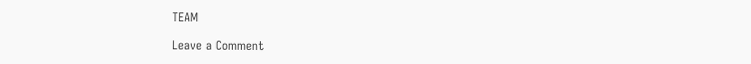TEAM

Leave a Comment